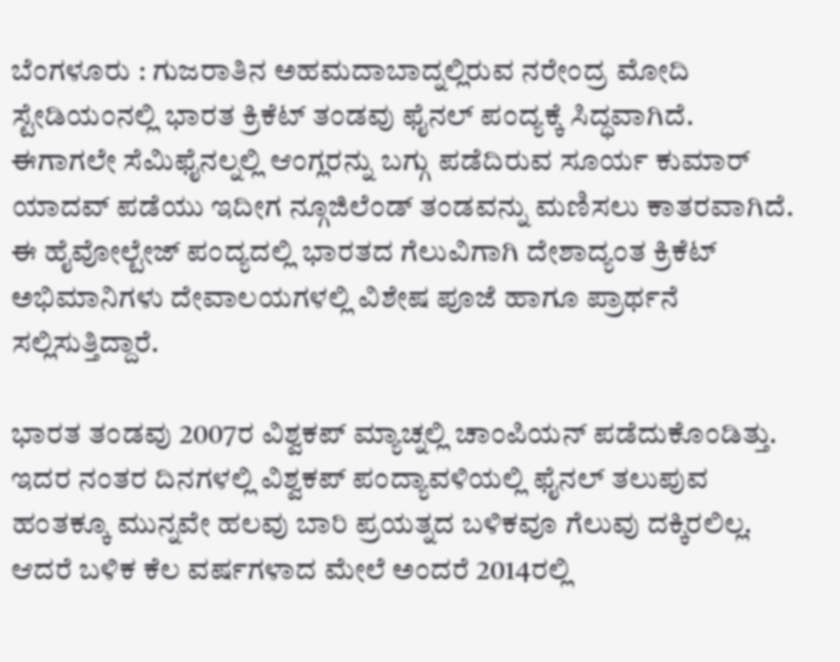ಬೆಂಗಳೂರು : ಗುಜರಾತಿನ ಅಹಮದಾಬಾದ್ನಲ್ಲಿರುವ ನರೇಂದ್ರ ಮೋದಿ ಸ್ಟೇಡಿಯಂನಲ್ಲಿ ಭಾರತ ಕ್ರಿಕೆಟ್ ತಂಡವು ಫೈನಲ್ ಪಂದ್ಯಕ್ಕೆ ಸಿದ್ಧವಾಗಿದೆ. ಈಗಾಗಲೇ ಸೆಮಿಫೈನಲ್ನಲ್ಲಿ ಆಂಗ್ಲರನ್ನು ಬಗ್ಗು ಪಡೆದಿರುವ ಸೂರ್ಯ ಕುಮಾರ್ ಯಾದವ್ ಪಡೆಯು ಇದೀಗ ನ್ಗೂಜಿಲೆಂಡ್ ತಂಡವನ್ನು ಮಣಿಸಲು ಕಾತರವಾಗಿದೆ. ಈ ಹೈವೋಲ್ಟೇಜ್ ಪಂದ್ಯದಲ್ಲಿ ಭಾರತದ ಗೆಲುವಿಗಾಗಿ ದೇಶಾದ್ಯಂತ ಕ್ರಿಕೆಟ್ ಅಭಿಮಾನಿಗಳು ದೇವಾಲಯಗಳಲ್ಲಿ ವಿಶೇಷ ಪೂಜೆ ಹಾಗೂ ಪ್ರಾರ್ಥನೆ ಸಲ್ಲಿಸುತ್ತಿದ್ದಾರೆ.

ಭಾರತ ತಂಡವು 2007ರ ವಿಶ್ವಕಪ್ ಮ್ಯಾಚ್ನಲ್ಲಿ ಚಾಂಪಿಯನ್ ಪಡೆದುಕೊಂಡಿತ್ತು. ಇದರ ನಂತರ ದಿನಗಳಲ್ಲಿ ವಿಶ್ವಕಪ್ ಪಂದ್ಯಾವಳಿಯಲ್ಲಿ ಫೈನಲ್ ತಲುಪುವ ಹಂತಕ್ಕೂ ಮುನ್ನವೇ ಹಲವು ಬಾರಿ ಪ್ರಯತ್ನದ ಬಳಿಕವೂ ಗೆಲುವು ದಕ್ಕಿರಲಿಲ್ಲ. ಆದರೆ ಬಳಿಕ ಕೆಲ ವರ್ಷಗಳಾದ ಮೇಲೆ ಅಂದರೆ 2014ರಲ್ಲಿ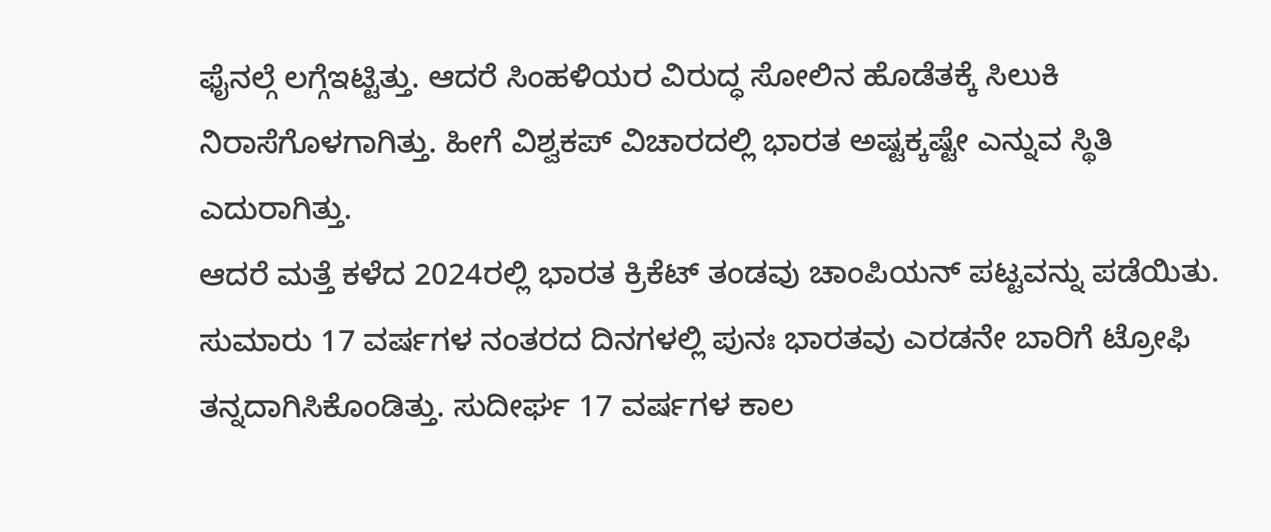ಫೈನಲ್ಗೆ ಲಗ್ಗೆಇಟ್ಟಿತ್ತು. ಆದರೆ ಸಿಂಹಳಿಯರ ವಿರುದ್ಧ ಸೋಲಿನ ಹೊಡೆತಕ್ಕೆ ಸಿಲುಕಿ ನಿರಾಸೆಗೊಳಗಾಗಿತ್ತು. ಹೀಗೆ ವಿಶ್ವಕಪ್ ವಿಚಾರದಲ್ಲಿ ಭಾರತ ಅಷ್ಟಕ್ಕಷ್ಟೇ ಎನ್ನುವ ಸ್ಥಿತಿ ಎದುರಾಗಿತ್ತು.
ಆದರೆ ಮತ್ತೆ ಕಳೆದ 2024ರಲ್ಲಿ ಭಾರತ ಕ್ರಿಕೆಟ್ ತಂಡವು ಚಾಂಪಿಯನ್ ಪಟ್ಟವನ್ನು ಪಡೆಯಿತು. ಸುಮಾರು 17 ವರ್ಷಗಳ ನಂತರದ ದಿನಗಳಲ್ಲಿ ಪುನಃ ಭಾರತವು ಎರಡನೇ ಬಾರಿಗೆ ಟ್ರೋಫಿ ತನ್ನದಾಗಿಸಿಕೊಂಡಿತ್ತು. ಸುದೀರ್ಘ 17 ವರ್ಷಗಳ ಕಾಲ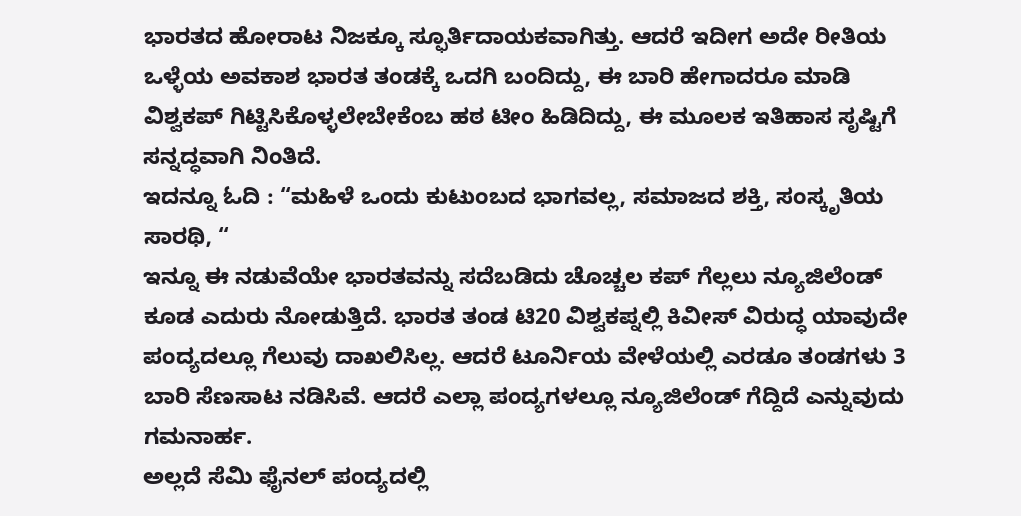ಭಾರತದ ಹೋರಾಟ ನಿಜಕ್ಕೂ ಸ್ಫೂರ್ತಿದಾಯಕವಾಗಿತ್ತು. ಆದರೆ ಇದೀಗ ಅದೇ ರೀತಿಯ ಒಳ್ಳೆಯ ಅವಕಾಶ ಭಾರತ ತಂಡಕ್ಕೆ ಒದಗಿ ಬಂದಿದ್ದು, ಈ ಬಾರಿ ಹೇಗಾದರೂ ಮಾಡಿ ವಿಶ್ವಕಪ್ ಗಿಟ್ಟಿಸಿಕೊಳ್ಳಲೇಬೇಕೆಂಬ ಹಠ ಟೀಂ ಹಿಡಿದಿದ್ದು, ಈ ಮೂಲಕ ಇತಿಹಾಸ ಸೃಷ್ಟಿಗೆ ಸನ್ನದ್ಧವಾಗಿ ನಿಂತಿದೆ.
ಇದನ್ನೂ ಓದಿ : “ಮಹಿಳೆ ಒಂದು ಕುಟುಂಬದ ಭಾಗವಲ್ಲ, ಸಮಾಜದ ಶಕ್ತಿ, ಸಂಸ್ಕೃತಿಯ ಸಾರಥಿ, “
ಇನ್ನೂ ಈ ನಡುವೆಯೇ ಭಾರತವನ್ನು ಸದೆಬಡಿದು ಚೊಚ್ಚಲ ಕಪ್ ಗೆಲ್ಲಲು ನ್ಯೂಜಿಲೆಂಡ್ ಕೂಡ ಎದುರು ನೋಡುತ್ತಿದೆ. ಭಾರತ ತಂಡ ಟಿ20 ವಿಶ್ವಕಪ್ನಲ್ಲಿ ಕಿವೀಸ್ ವಿರುದ್ಧ ಯಾವುದೇ ಪಂದ್ಯದಲ್ಲೂ ಗೆಲುವು ದಾಖಲಿಸಿಲ್ಲ. ಆದರೆ ಟೂರ್ನಿಯ ವೇಳೆಯಲ್ಲಿ ಎರಡೂ ತಂಡಗಳು 3 ಬಾರಿ ಸೆಣಸಾಟ ನಡಿಸಿವೆ. ಆದರೆ ಎಲ್ಲಾ ಪಂದ್ಯಗಳಲ್ಲೂ ನ್ಯೂಜಿಲೆಂಡ್ ಗೆದ್ದಿದೆ ಎನ್ನುವುದು ಗಮನಾರ್ಹ.
ಅಲ್ಲದೆ ಸೆಮಿ ಫೈನಲ್ ಪಂದ್ಯದಲ್ಲಿ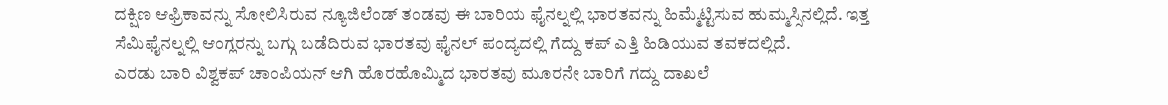ದಕ್ಷಿಣ ಆಫ್ರಿಕಾವನ್ನು ಸೋಲಿಸಿರುವ ನ್ಯೂಜಿಲೆಂಡ್ ತಂಡವು ಈ ಬಾರಿಯ ಫೈನಲ್ನಲ್ಲಿ ಭಾರತವನ್ನು ಹಿಮ್ಮೆಟ್ಟಿಸುವ ಹುಮ್ಮಸ್ಸಿನಲ್ಲಿದೆ. ಇತ್ತ ಸೆಮಿಫೈನಲ್ನಲ್ಲಿ ಆಂಗ್ಲರನ್ನು ಬಗ್ಗು ಬಡೆದಿರುವ ಭಾರತವು ಫೈನಲ್ ಪಂದ್ಯದಲ್ಲಿ ಗೆದ್ದು ಕಪ್ ಎತ್ತಿ ಹಿಡಿಯುವ ತವಕದಲ್ಲಿದೆ.
ಎರಡು ಬಾರಿ ವಿಶ್ವಕಪ್ ಚಾಂಪಿಯನ್ ಆಗಿ ಹೊರಹೊಮ್ಮಿದ ಭಾರತವು ಮೂರನೇ ಬಾರಿಗೆ ಗದ್ದು ದಾಖಲೆ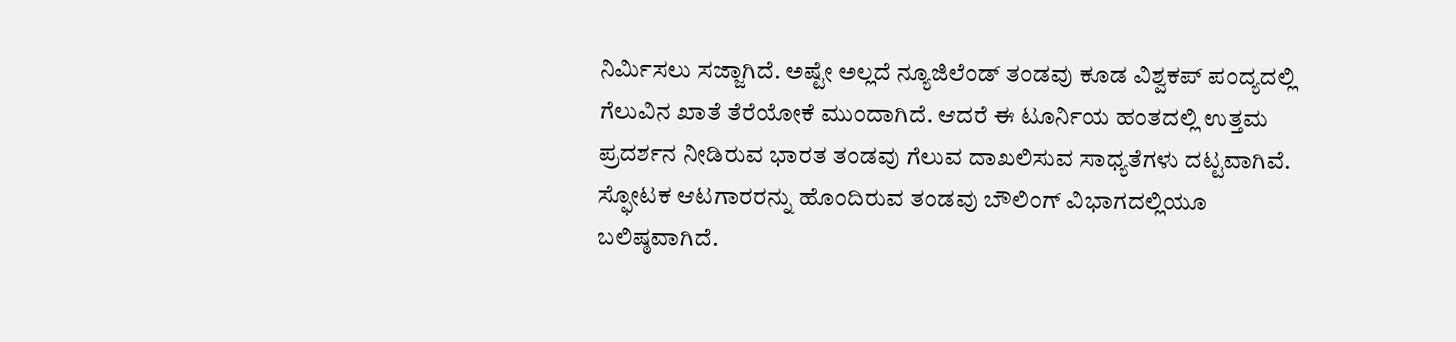ನಿರ್ಮಿಸಲು ಸಜ್ಜಾಗಿದೆ. ಅಷ್ಟೇ ಅಲ್ಲದೆ ನ್ಯೂಜಿಲೆಂಡ್ ತಂಡವು ಕೂಡ ವಿಶ್ವಕಪ್ ಪಂದ್ಯದಲ್ಲಿ ಗೆಲುವಿನ ಖಾತೆ ತೆರೆಯೋಕೆ ಮುಂದಾಗಿದೆ. ಆದರೆ ಈ ಟೂರ್ನಿಯ ಹಂತದಲ್ಲಿ ಉತ್ತಮ ಪ್ರದರ್ಶನ ನೀಡಿರುವ ಭಾರತ ತಂಡವು ಗೆಲುವ ದಾಖಲಿಸುವ ಸಾಧ್ಯತೆಗಳು ದಟ್ಟವಾಗಿವೆ. ಸ್ಫೋಟಕ ಆಟಗಾರರನ್ನು ಹೊಂದಿರುವ ತಂಡವು ಬೌಲಿಂಗ್ ವಿಭಾಗದಲ್ಲಿಯೂ ಬಲಿಷ್ಠವಾಗಿದೆ.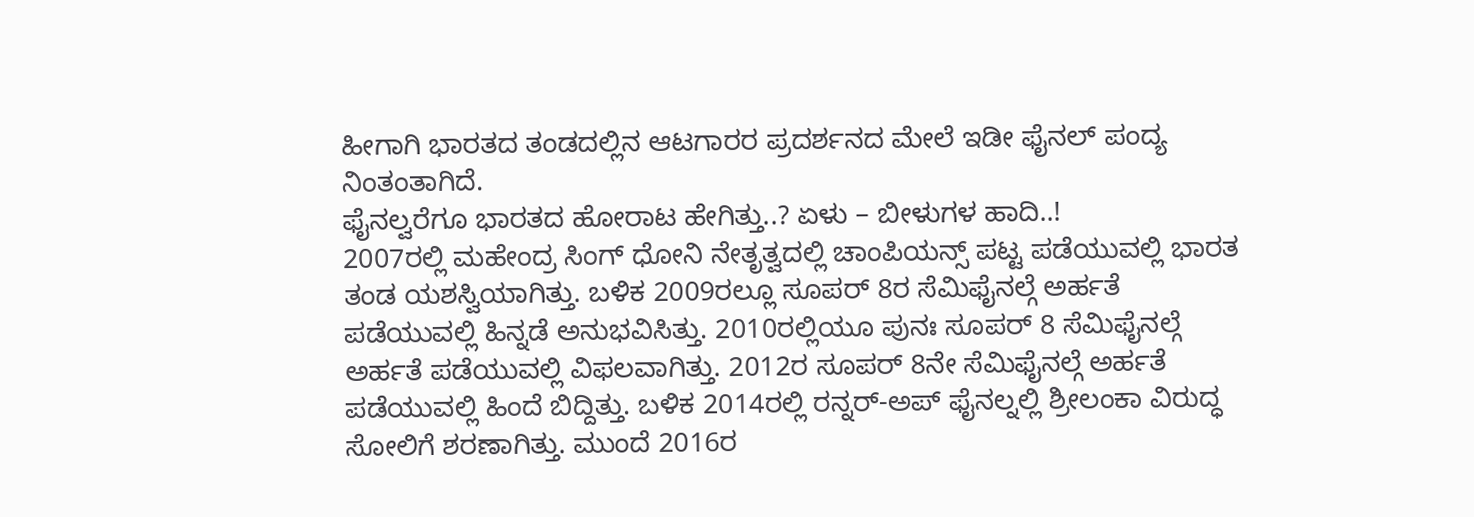ಹೀಗಾಗಿ ಭಾರತದ ತಂಡದಲ್ಲಿನ ಆಟಗಾರರ ಪ್ರದರ್ಶನದ ಮೇಲೆ ಇಡೀ ಫೈನಲ್ ಪಂದ್ಯ ನಿಂತಂತಾಗಿದೆ.
ಫೈನಲ್ವರೆಗೂ ಭಾರತದ ಹೋರಾಟ ಹೇಗಿತ್ತು..? ಏಳು – ಬೀಳುಗಳ ಹಾದಿ..!
2007ರಲ್ಲಿ ಮಹೇಂದ್ರ ಸಿಂಗ್ ಧೋನಿ ನೇತೃತ್ವದಲ್ಲಿ ಚಾಂಪಿಯನ್ಸ್ ಪಟ್ಟ ಪಡೆಯುವಲ್ಲಿ ಭಾರತ ತಂಡ ಯಶಸ್ವಿಯಾಗಿತ್ತು. ಬಳಿಕ 2009ರಲ್ಲೂ ಸೂಪರ್ 8ರ ಸೆಮಿಫೈನಲ್ಗೆ ಅರ್ಹತೆ ಪಡೆಯುವಲ್ಲಿ ಹಿನ್ನಡೆ ಅನುಭವಿಸಿತ್ತು. 2010ರಲ್ಲಿಯೂ ಪುನಃ ಸೂಪರ್ 8 ಸೆಮಿಫೈನಲ್ಗೆ ಅರ್ಹತೆ ಪಡೆಯುವಲ್ಲಿ ವಿಫಲವಾಗಿತ್ತು. 2012ರ ಸೂಪರ್ 8ನೇ ಸೆಮಿಫೈನಲ್ಗೆ ಅರ್ಹತೆ ಪಡೆಯುವಲ್ಲಿ ಹಿಂದೆ ಬಿದ್ದಿತ್ತು. ಬಳಿಕ 2014ರಲ್ಲಿ ರನ್ನರ್-ಅಪ್ ಫೈನಲ್ನಲ್ಲಿ ಶ್ರೀಲಂಕಾ ವಿರುದ್ಧ ಸೋಲಿಗೆ ಶರಣಾಗಿತ್ತು. ಮುಂದೆ 2016ರ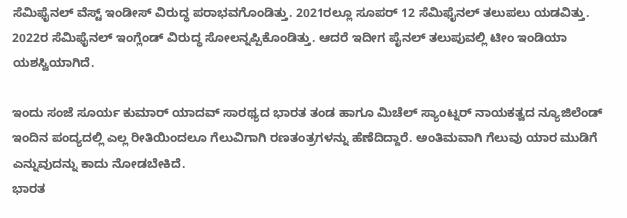ಸೆಮಿಫೈನಲ್ ವೆಸ್ಟ್ ಇಂಡೀಸ್ ವಿರುದ್ಧ ಪರಾಭವಗೊಂಡಿತ್ತು. 2021ರಲ್ಲೂ ಸೂಪರ್ 12 ಸೆಮಿಫೈನಲ್ ತಲುಪಲು ಯಡವಿತ್ತು. 2022ರ ಸೆಮಿಫೈನಲ್ ಇಂಗ್ಲೆಂಡ್ ವಿರುದ್ಧ ಸೋಲನ್ನಪ್ಪಿಕೊಂಡಿತ್ತು. ಆದರೆ ಇದೀಗ ಪೈನಲ್ ತಲುಪುವಲ್ಲಿ ಟೀಂ ಇಂಡಿಯಾ ಯಶಸ್ವಿಯಾಗಿದೆ.

ಇಂದು ಸಂಜೆ ಸೂರ್ಯ ಕುಮಾರ್ ಯಾದವ್ ಸಾರಥ್ಯದ ಭಾರತ ತಂಡ ಹಾಗೂ ಮಿಚೆಲ್ ಸ್ಯಾಂಟ್ನರ್ ನಾಯಕತ್ವದ ನ್ಯೂಜಿಲೆಂಡ್ ಇಂದಿನ ಪಂದ್ಯದಲ್ಲಿ ಎಲ್ಲ ರೀತಿಯಿಂದಲೂ ಗೆಲುವಿಗಾಗಿ ರಣತಂತ್ರಗಳನ್ನು ಹೆಣೆದಿದ್ದಾರೆ. ಅಂತಿಮವಾಗಿ ಗೆಲುವು ಯಾರ ಮುಡಿಗೆ ಎನ್ನುವುದನ್ನು ಕಾದು ನೋಡಬೇಕಿದೆ.
ಭಾರತ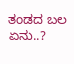ತಂಡದ ಬಲ ಏನು..?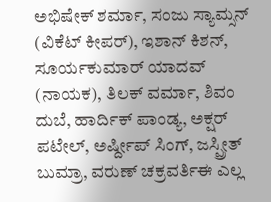ಅಭಿಷೇಕ್ ಶರ್ಮಾ, ಸಂಜು ಸ್ಯಾಮ್ಸನ್ (ವಿಕೆಟ್ ಕೀಪರ್), ಇಶಾನ್ ಕಿಶನ್, ಸೂರ್ಯಕುಮಾರ್ ಯಾದವ್ (ನಾಯಕ), ತಿಲಕ್ ವರ್ಮಾ, ಶಿವಂ ದುಬೆ, ಹಾರ್ದಿಕ್ ಪಾಂಡ್ಯ, ಅಕ್ಷರ್ ಪಟೇಲ್, ಅರ್ಷ್ದೀಪ್ ಸಿಂಗ್, ಜಸ್ಪ್ರೀತ್ ಬುಮ್ರಾ, ವರುಣ್ ಚಕ್ರವರ್ತಿಈ ಎಲ್ಲ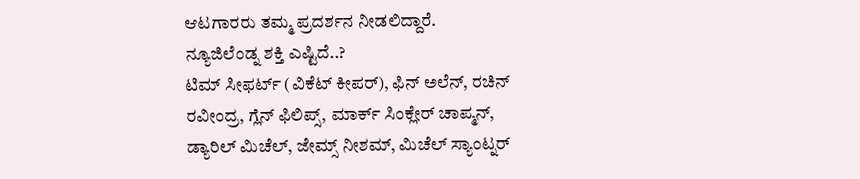ಆಟಗಾರರು ತಮ್ಮ ಪ್ರದರ್ಶನ ನೀಡಲಿದ್ದಾರೆ.
ನ್ಯೂಜಿಲೆಂಡ್ನ ಶಕ್ತಿ ಎಷ್ಟಿದೆ..?
ಟಿಮ್ ಸೀಫರ್ಟ್ (ವಿಕೆಟ್ ಕೀಪರ್), ಫಿನ್ ಅಲೆನ್, ರಚಿನ್ ರವೀಂದ್ರ, ಗ್ಲೆನ್ ಫಿಲಿಪ್ಸ್, ಮಾರ್ಕ್ ಸಿಂಕ್ಲೇರ್ ಚಾಪ್ಮನ್, ಡ್ಯಾರಿಲ್ ಮಿಚೆಲ್, ಜೇಮ್ಸ್ ನೀಶಮ್, ಮಿಚೆಲ್ ಸ್ಯಾಂಟ್ನರ್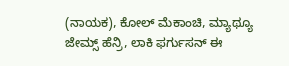(ನಾಯಕ), ಕೋಲ್ ಮೆಕಾಂಚಿ, ಮ್ಯಾಥ್ಯೂ ಜೇಮ್ಸ್ ಹೆನ್ರಿ, ಲಾಕಿ ಫರ್ಗುಸನ್ ಈ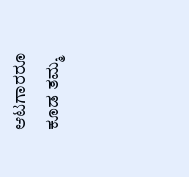ಆಟಗಾರರೂ ಕೂಡ ತಮ್ಮ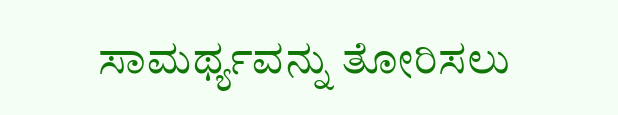ಸಾಮರ್ಥ್ಯವನ್ನು ತೋರಿಸಲು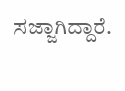ಸಜ್ಜಾಗಿದ್ದಾರೆ.